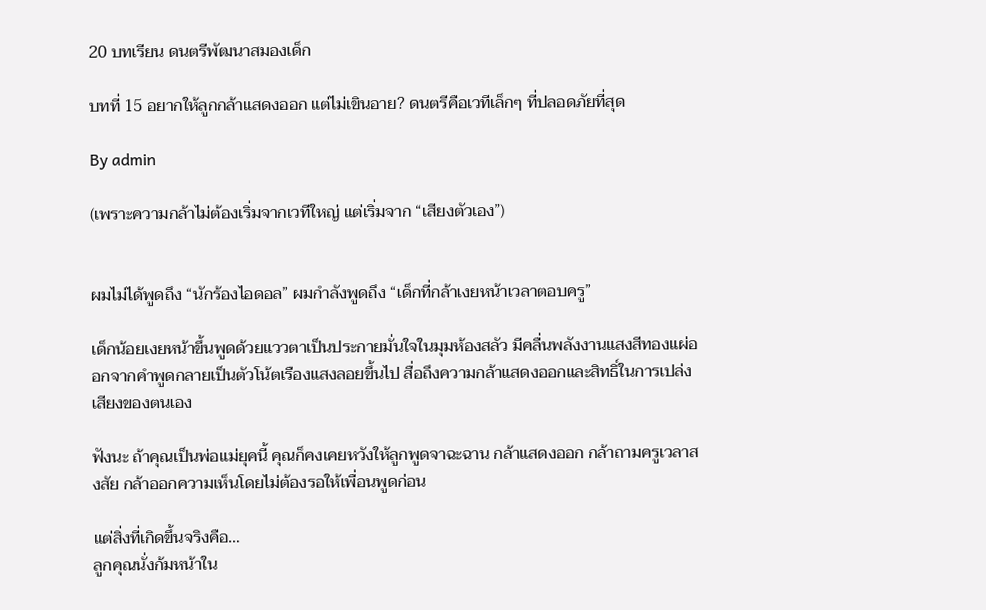20 บทเรียน ดนตรีพัฒนาสมองเด็ก

บทที่ 15 อยากให้ลูกกล้าแสดงออก แต่ไม่เขินอาย? ดนตรีคือเวทีเล็กๆ ที่ปลอดภัยที่สุด

By admin

(เพราะความกล้าไม่ต้องเริ่มจากเวทีใหญ่ แต่เริ่มจาก “เสียงตัวเอง”)


ผมไม่ได้พูดถึง “นักร้องไอดอล” ผมกำลังพูดถึง “เด็กที่กล้าเงยหน้าเวลาตอบครู”

เด็กน้อยเงยหน้าขึ้นพูดด้วยแววตาเป็นประกายมั่นใจในมุมห้องสลัว มีคลื่นพลังงานแสงสีทองแผ่ออกจากคำพูดกลายเป็นตัวโน้ตเรืองแสงลอยขึ้นไป สื่อถึงความกล้าแสดงออกและสิทธิ์ในการเปล่งเสียงของตนเอง

ฟังนะ ถ้าคุณเป็นพ่อแม่ยุคนี้ คุณก็คงเคยหวังให้ลูกพูดจาฉะฉาน กล้าแสดงออก กล้าถามครูเวลาสงสัย กล้าออกความเห็นโดยไม่ต้องรอให้เพื่อนพูดก่อน

แต่สิ่งที่เกิดขึ้นจริงคือ…
ลูกคุณนั่งก้มหน้าใน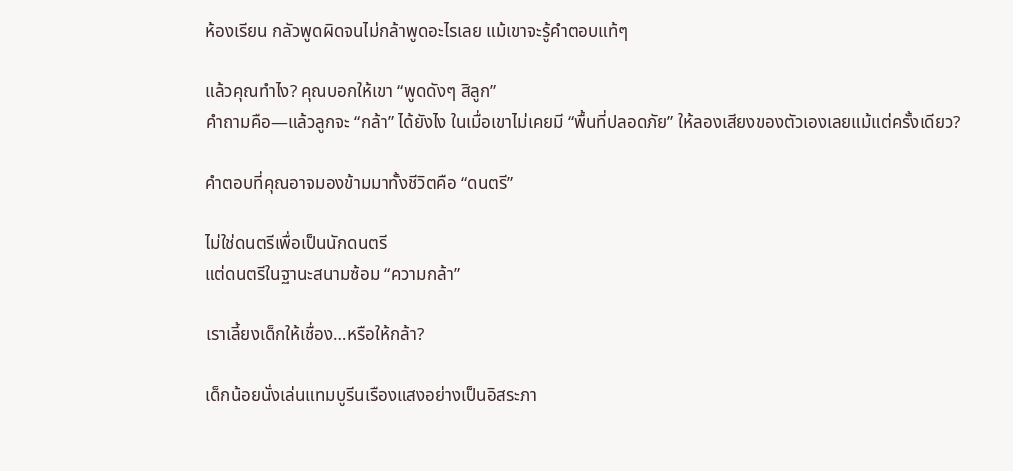ห้องเรียน กลัวพูดผิดจนไม่กล้าพูดอะไรเลย แม้เขาจะรู้คำตอบแท้ๆ

แล้วคุณทำไง? คุณบอกให้เขา “พูดดังๆ สิลูก”
คำถามคือ—แล้วลูกจะ “กล้า” ได้ยังไง ในเมื่อเขาไม่เคยมี “พื้นที่ปลอดภัย” ให้ลองเสียงของตัวเองเลยแม้แต่ครั้งเดียว?

คำตอบที่คุณอาจมองข้ามมาทั้งชีวิตคือ “ดนตรี”

ไม่ใช่ดนตรีเพื่อเป็นนักดนตรี
แต่ดนตรีในฐานะสนามซ้อม “ความกล้า”

เราเลี้ยงเด็กให้เชื่อง…หรือให้กล้า?

เด็กน้อยนั่งเล่นแทมบูรีนเรืองแสงอย่างเป็นอิสระภา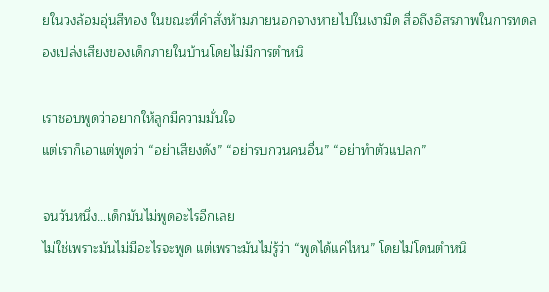ยในวงล้อมอุ่นสีทอง ในขณะที่คำสั่งห้ามภายนอกจางหายไปในเงามืด สื่อถึงอิสรภาพในการทดลองเปล่งเสียงของเด็กภายในบ้านโดยไม่มีการตำหนิ

เราชอบพูดว่าอยากให้ลูกมีความมั่นใจ
แต่เราก็เอาแต่พูดว่า “อย่าเสียงดัง” “อย่ารบกวนคนอื่น” “อย่าทำตัวแปลก”

จนวันหนึ่ง…เด็กมันไม่พูดอะไรอีกเลย
ไม่ใช่เพราะมันไม่มีอะไรจะพูด แต่เพราะมันไม่รู้ว่า “พูดได้แค่ไหน” โดยไม่โดนตำหนิ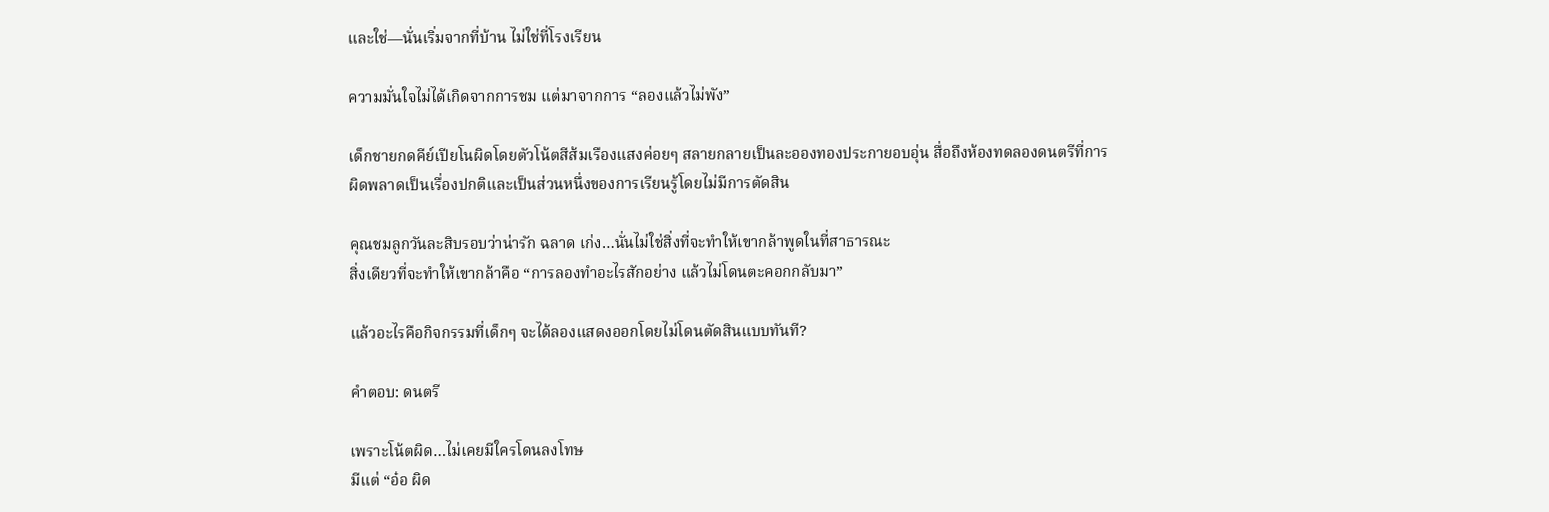และใช่—นั่นเริ่มจากที่บ้าน ไม่ใช่ที่โรงเรียน

ความมั่นใจไม่ได้เกิดจากการชม แต่มาจากการ “ลองแล้วไม่พัง”

เด็กชายกดคีย์เปียโนผิดโดยตัวโน้ตสีส้มเรืองแสงค่อยๆ สลายกลายเป็นละอองทองประกายอบอุ่น สื่อถึงห้องทดลองดนตรีที่การผิดพลาดเป็นเรื่องปกติและเป็นส่วนหนึ่งของการเรียนรู้โดยไม่มีการตัดสิน

คุณชมลูกวันละสิบรอบว่าน่ารัก ฉลาด เก่ง…นั่นไม่ใช่สิ่งที่จะทำให้เขากล้าพูดในที่สาธารณะ
สิ่งเดียวที่จะทำให้เขากล้าคือ “การลองทำอะไรสักอย่าง แล้วไม่โดนตะคอกกลับมา”

แล้วอะไรคือกิจกรรมที่เด็กๆ จะได้ลองแสดงออกโดยไม่โดนตัดสินแบบทันที?

คำตอบ: ดนตรี

เพราะโน้ตผิด…ไม่เคยมีใครโดนลงโทษ
มีแต่ “อ๋อ ผิด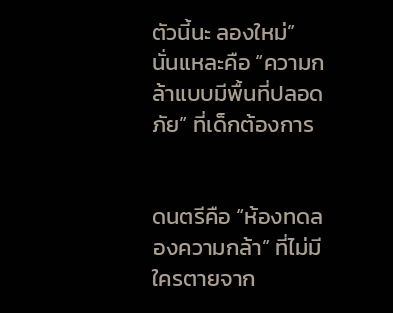ตัวนี้นะ ลองใหม่”
นั่นแหละคือ “ความกล้าแบบมีพื้นที่ปลอดภัย” ที่เด็กต้องการ


ดนตรีคือ “ห้องทดลองความกล้า” ที่ไม่มีใครตายจาก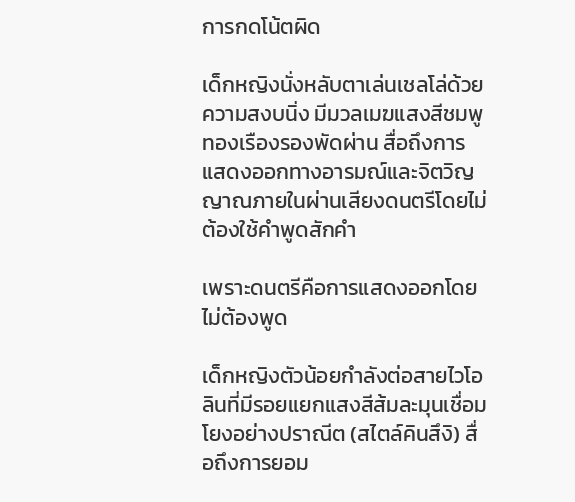การกดโน้ตผิด

เด็กหญิงนั่งหลับตาเล่นเชลโล่ด้วยความสงบนิ่ง มีมวลเมฆแสงสีชมพูทองเรืองรองพัดผ่าน สื่อถึงการแสดงออกทางอารมณ์และจิตวิญญาณภายในผ่านเสียงดนตรีโดยไม่ต้องใช้คำพูดสักคำ

เพราะดนตรีคือการแสดงออกโดยไม่ต้องพูด

เด็กหญิงตัวน้อยกำลังต่อสายไวโอลินที่มีรอยแยกแสงสีส้มละมุนเชื่อมโยงอย่างปราณีต (สไตล์คินสึงิ) สื่อถึงการยอม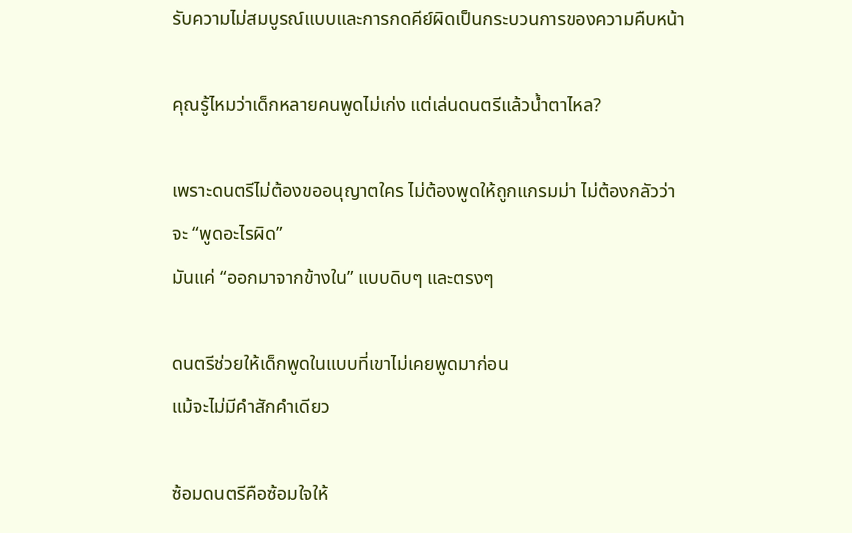รับความไม่สมบูรณ์แบบและการกดคีย์ผิดเป็นกระบวนการของความคืบหน้า

คุณรู้ไหมว่าเด็กหลายคนพูดไม่เก่ง แต่เล่นดนตรีแล้วน้ำตาไหล?

เพราะดนตรีไม่ต้องขออนุญาตใคร ไม่ต้องพูดให้ถูกแกรมม่า ไม่ต้องกลัวว่าจะ “พูดอะไรผิด”
มันแค่ “ออกมาจากข้างใน” แบบดิบๆ และตรงๆ

ดนตรีช่วยให้เด็กพูดในแบบที่เขาไม่เคยพูดมาก่อน
แม้จะไม่มีคำสักคำเดียว

ซ้อมดนตรีคือซ้อมใจให้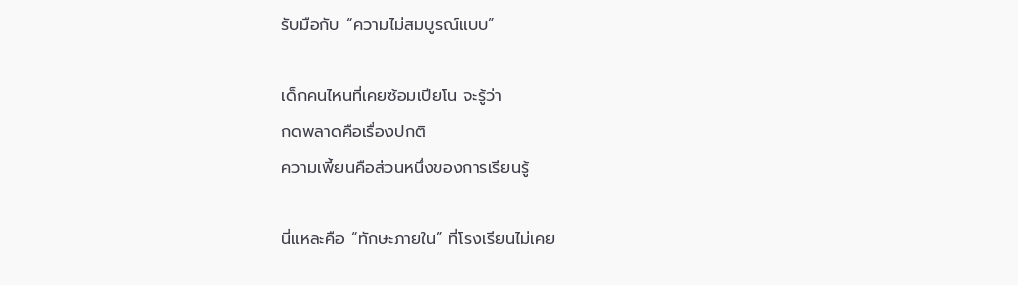รับมือกับ “ความไม่สมบูรณ์แบบ”

เด็กคนไหนที่เคยซ้อมเปียโน จะรู้ว่า
กดพลาดคือเรื่องปกติ
ความเพี้ยนคือส่วนหนึ่งของการเรียนรู้

นี่แหละคือ “ทักษะภายใน” ที่โรงเรียนไม่เคย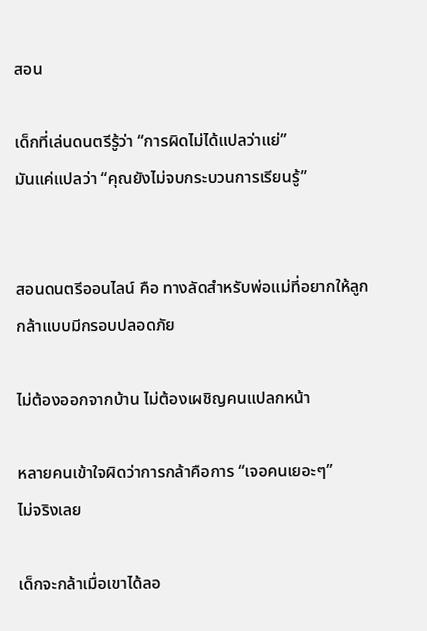สอน

เด็กที่เล่นดนตรีรู้ว่า “การผิดไม่ได้แปลว่าแย่”
มันแค่แปลว่า “คุณยังไม่จบกระบวนการเรียนรู้”


สอนดนตรีออนไลน์ คือ ทางลัดสำหรับพ่อแม่ที่อยากให้ลูกกล้าแบบมีกรอบปลอดภัย

ไม่ต้องออกจากบ้าน ไม่ต้องเผชิญคนแปลกหน้า

หลายคนเข้าใจผิดว่าการกล้าคือการ “เจอคนเยอะๆ”
ไม่จริงเลย

เด็กจะกล้าเมื่อเขาได้ลอ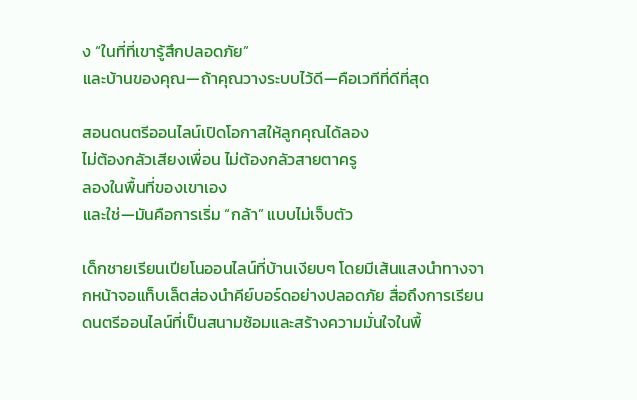ง “ในที่ที่เขารู้สึกปลอดภัย”
และบ้านของคุณ—ถ้าคุณวางระบบไว้ดี—คือเวทีที่ดีที่สุด

สอนดนตรีออนไลน์เปิดโอกาสให้ลูกคุณได้ลอง
ไม่ต้องกลัวเสียงเพื่อน ไม่ต้องกลัวสายตาครู
ลองในพื้นที่ของเขาเอง
และใช่—มันคือการเริ่ม “กล้า” แบบไม่เจ็บตัว

เด็กชายเรียนเปียโนออนไลน์ที่บ้านเงียบๆ โดยมีเส้นแสงนำทางจากหน้าจอแท็บเล็ตส่องนำคีย์บอร์ดอย่างปลอดภัย สื่อถึงการเรียนดนตรีออนไลน์ที่เป็นสนามซ้อมและสร้างความมั่นใจในพื้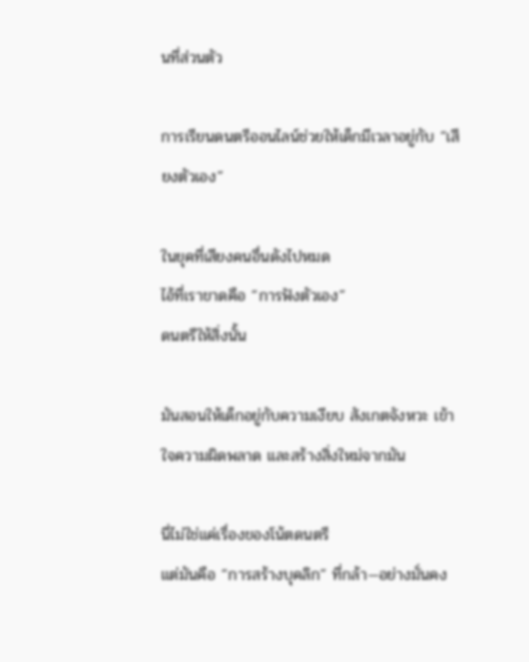นที่ส่วนตัว

การเรียนดนตรีออนไลน์ช่วยให้เด็กมีเวลาอยู่กับ “เสียงตัวเอง”

ในยุคที่เสียงคนอื่นดังไปหมด
ไอ้ที่เราขาดคือ “การฟังตัวเอง”
ดนตรีให้สิ่งนั้น

มันสอนให้เด็กอยู่กับความเงียบ สังเกตจังหวะ เข้าใจความผิดพลาด และสร้างสิ่งใหม่จากมัน

นี่ไม่ใช่แค่เรื่องของโน้ตดนตรี
แต่มันคือ “การสร้างบุคลิก” ที่กล้า—อย่างมั่นคง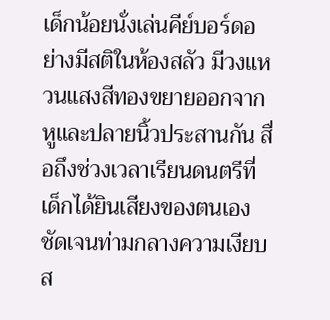เด็กน้อยนั่งเล่นคีย์บอร์ดอย่างมีสติในห้องสลัว มีวงแหวนแสงสีทองขยายออกจากหูและปลายนิ้วประสานกัน สื่อถึงช่วงเวลาเรียนดนตรีที่เด็กได้ยินเสียงของตนเองชัดเจนท่ามกลางความเงียบส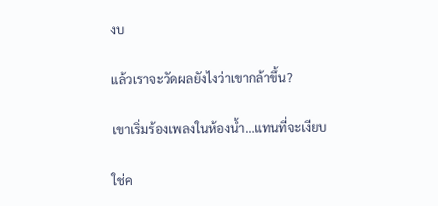งบ

แล้วเราจะวัดผลยังไงว่าเขากล้าขึ้น?

เขาเริ่มร้องเพลงในห้องน้ำ…แทนที่จะเงียบ

ใช่ค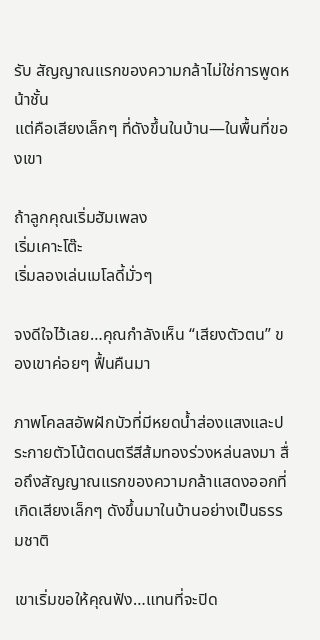รับ สัญญาณแรกของความกล้าไม่ใช่การพูดหน้าชั้น
แต่คือเสียงเล็กๆ ที่ดังขึ้นในบ้าน—ในพื้นที่ของเขา

ถ้าลูกคุณเริ่มฮัมเพลง
เริ่มเคาะโต๊ะ
เริ่มลองเล่นเมโลดี้มั่วๆ

จงดีใจไว้เลย…คุณกำลังเห็น “เสียงตัวตน” ของเขาค่อยๆ ฟื้นคืนมา

ภาพโคลสอัพฝักบัวที่มีหยดน้ำส่องแสงและประกายตัวโน้ตดนตรีสีส้มทองร่วงหล่นลงมา สื่อถึงสัญญาณแรกของความกล้าแสดงออกที่เกิดเสียงเล็กๆ ดังขึ้นมาในบ้านอย่างเป็นธรรมชาติ

เขาเริ่มขอให้คุณฟัง…แทนที่จะปิด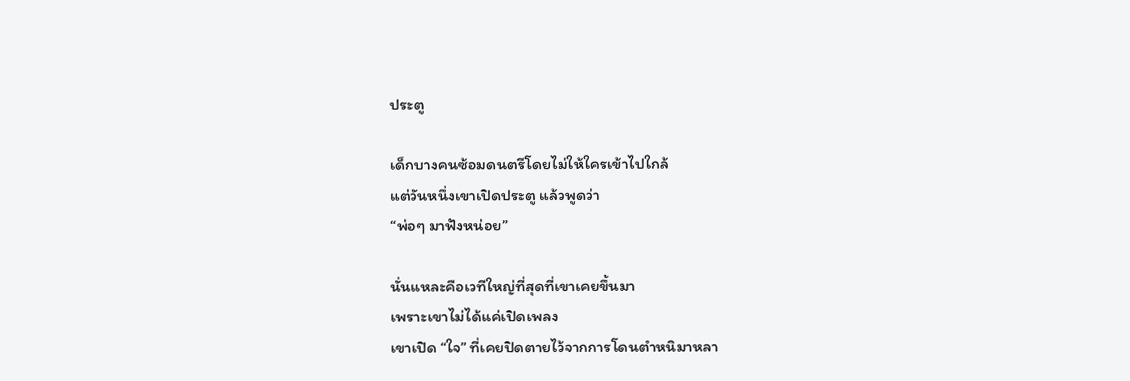ประตู

เด็กบางคนซ้อมดนตรีโดยไม่ให้ใครเข้าไปใกล้
แต่วันหนึ่งเขาเปิดประตู แล้วพูดว่า
“พ่อๆ มาฟังหน่อย”

นั่นแหละคือเวทีใหญ่ที่สุดที่เขาเคยขึ้นมา
เพราะเขาไม่ได้แค่เปิดเพลง
เขาเปิด “ใจ” ที่เคยปิดตายไว้จากการโดนตำหนิมาหลา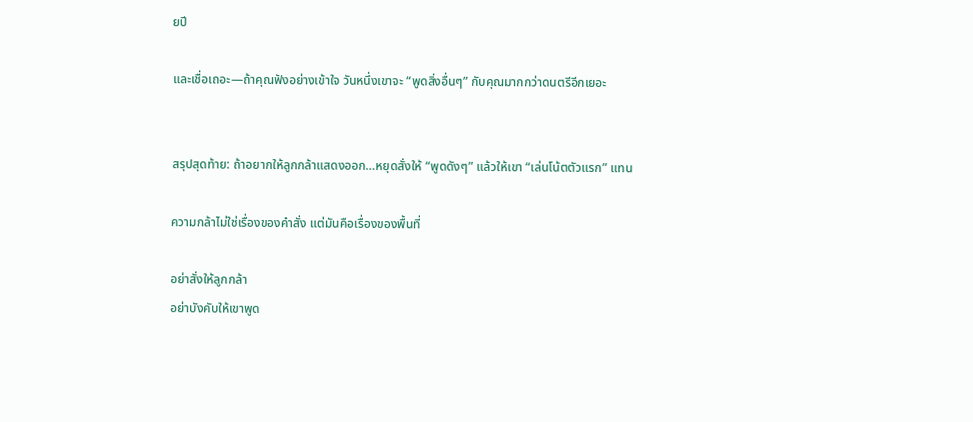ยปี

และเชื่อเถอะ—ถ้าคุณฟังอย่างเข้าใจ วันหนึ่งเขาจะ “พูดสิ่งอื่นๆ” กับคุณมากกว่าดนตรีอีกเยอะ


สรุปสุดท้าย: ถ้าอยากให้ลูกกล้าแสดงออก…หยุดสั่งให้ “พูดดังๆ” แล้วให้เขา “เล่นโน้ตตัวแรก” แทน

ความกล้าไม่ใช่เรื่องของคำสั่ง แต่มันคือเรื่องของพื้นที่

อย่าสั่งให้ลูกกล้า
อย่าบังคับให้เขาพูด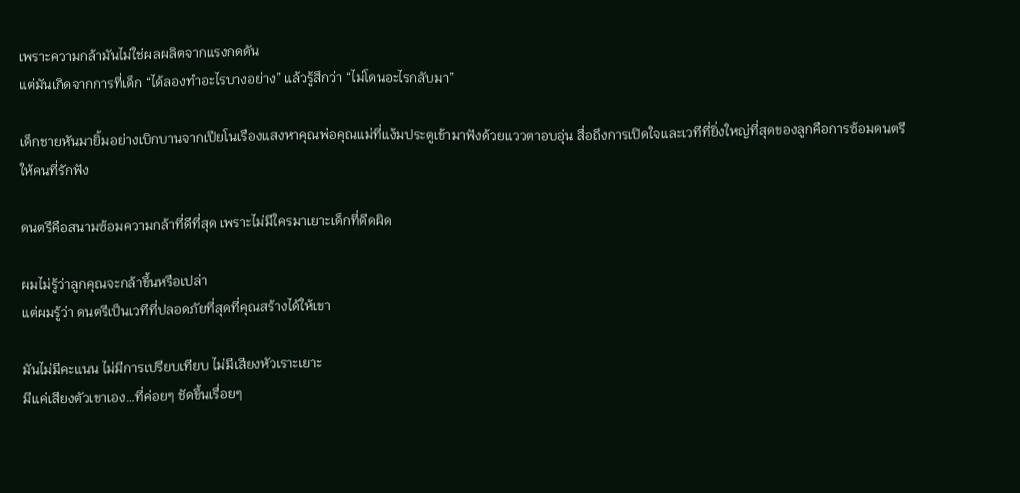เพราะความกล้ามันไม่ใช่ผลผลิตจากแรงกดดัน
แต่มันเกิดจากการที่เด็ก “ได้ลองทำอะไรบางอย่าง” แล้วรู้สึกว่า “ไม่โดนอะไรกลับมา”

เด็กชายหันมายิ้มอย่างเบิกบานจากเปียโนเรืองแสงหาคุณพ่อคุณแม่ที่แง้มประตูเข้ามาฟังด้วยแววตาอบอุ่น สื่อถึงการเปิดใจและเวทีที่ยิ่งใหญ่ที่สุดของลูกคือการซ้อมดนตรีให้คนที่รักฟัง

ดนตรีคือสนามซ้อมความกล้าที่ดีที่สุด เพราะไม่มีใครมาเยาะเด็กที่ดีดผิด

ผมไม่รู้ว่าลูกคุณจะกล้าขึ้นหรือเปล่า
แต่ผมรู้ว่า ดนตรีเป็นเวทีที่ปลอดภัยที่สุดที่คุณสร้างได้ให้เขา

มันไม่มีคะแนน ไม่มีการเปรียบเทียบ ไม่มีเสียงหัวเราะเยาะ
มีแค่เสียงตัวเขาเอง…ที่ค่อยๆ ชัดขึ้นเรื่อยๆ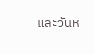และวันห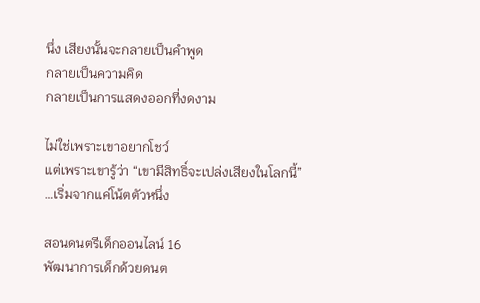นึ่ง เสียงนั้นจะกลายเป็นคำพูด
กลายเป็นความคิด
กลายเป็นการแสดงออกที่งดงาม

ไม่ใช่เพราะเขาอยากโชว์
แต่เพราะเขารู้ว่า “เขามีสิทธิ์จะเปล่งเสียงในโลกนี้”
…เริ่มจากแค่โน้ตตัวหนึ่ง

สอนดนตรีเด็กออนไลน์ 16
พัฒนาการเด็กด้วยดนต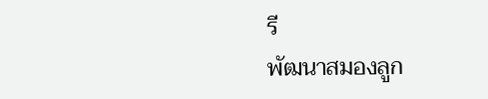รี
พัฒนาสมองลูก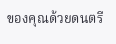ของคุณด้วยดนตรี